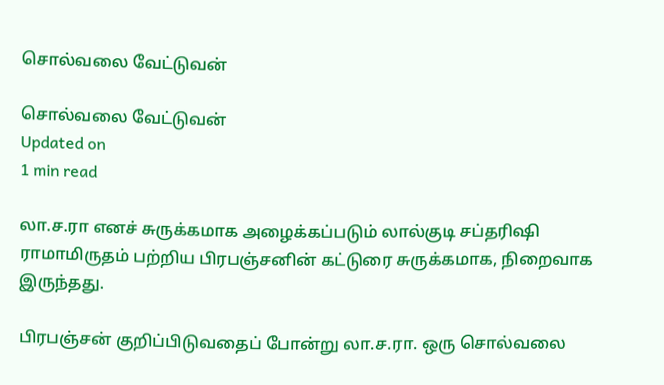சொல்வலை வேட்டுவன்

சொல்வலை வேட்டுவன்
Updated on
1 min read

லா.ச.ரா எனச் சுருக்கமாக அழைக்கப்படும் லால்குடி சப்தரிஷி ராமாமிருதம் பற்றிய பிரபஞ்சனின் கட்டுரை சுருக்கமாக, நிறைவாக இருந்தது.

பிரபஞ்சன் குறிப்பிடுவதைப் போன்று லா.ச.ரா. ஒரு சொல்வலை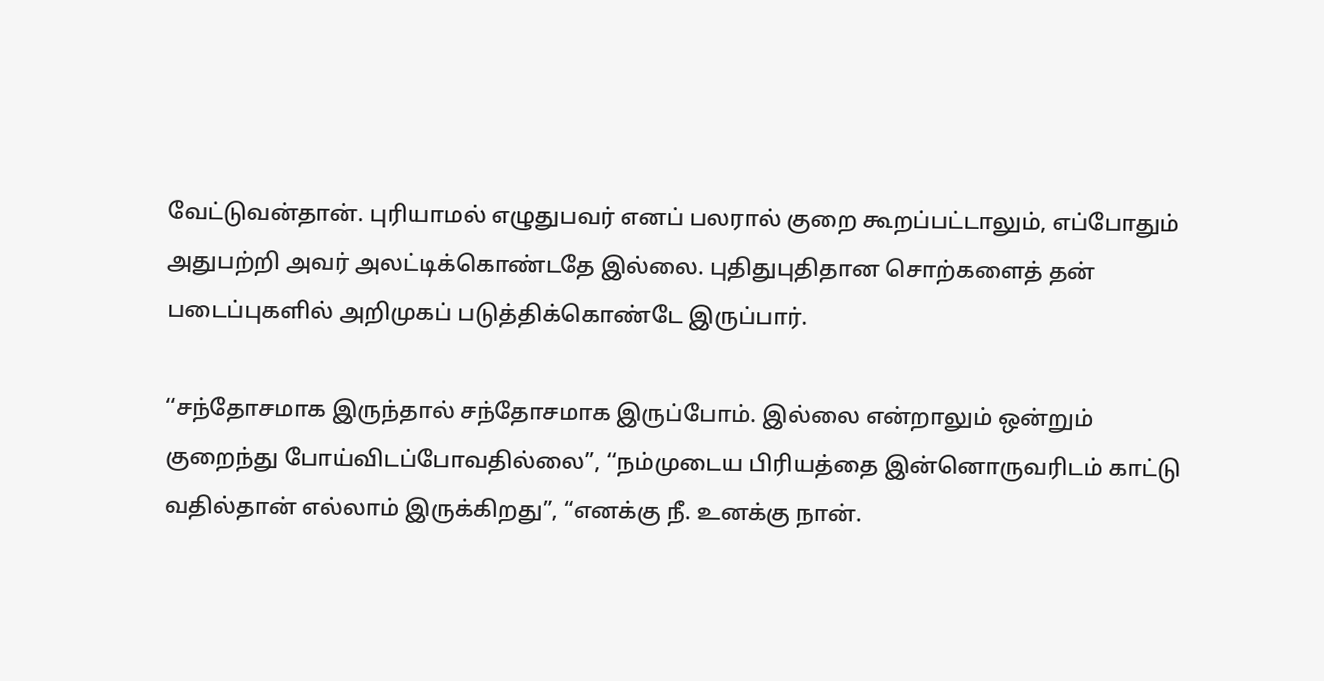வேட்டுவன்தான். புரியாமல் எழுதுபவர் எனப் பலரால் குறை கூறப்பட்டாலும், எப்போதும் அதுபற்றி அவர் அலட்டிக்கொண்டதே இல்லை. புதிதுபுதிதான சொற்களைத் தன் படைப்புகளில் அறிமுகப் படுத்திக்கொண்டே இருப்பார்.

‘‘சந்தோசமாக இருந்தால் சந்தோசமாக இருப்போம். இல்லை என்றாலும் ஒன்றும் குறைந்து போய்விடப்போவதில்லை”, ‘‘நம்முடைய பிரியத்தை இன்னொருவரிடம் காட்டு வதில்தான் எல்லாம் இருக்கிறது”, “எனக்கு நீ. உனக்கு நான்.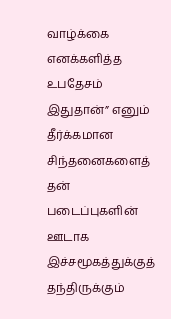வாழ்க்கை எனக்களித்த உபதேசம் இதுதான்” எனும் தீர்க்கமான சிந்தனைகளைத் தன் படைப்புகளின் ஊடாக இச்சமூகத்துக்குத் தந்திருக்கும்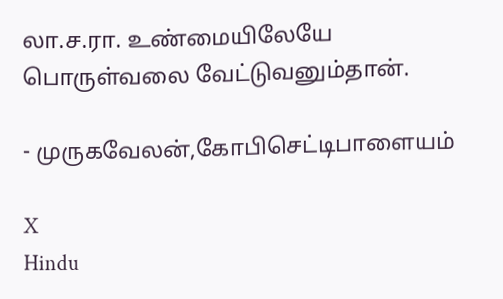லா.ச.ரா. உண்மையிலேயே பொருள்வலை வேட்டுவனும்தான்.

- முருகவேலன்,கோபிசெட்டிபாளையம்

X
Hindu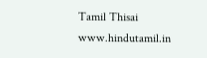Tamil Thisai
www.hindutamil.in